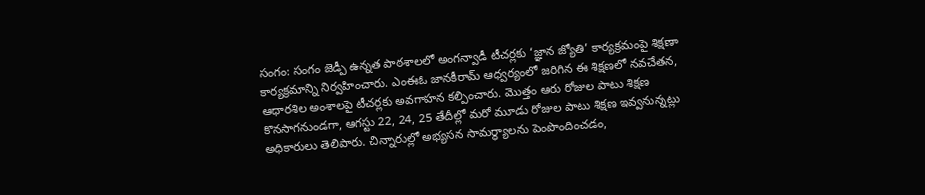సంగం: సంగం జెడ్పీ ఉన్నత పాఠశాలలో అంగన్వాడీ టీచర్లకు ‘జ్ఞాన జ్యోతి’ కార్యక్రమంపై శిక్షణా కార్యక్రమాన్ని నిర్వహించారు. ఎంఈఓ జానకీరామ్ ఆధ్వర్యంలో జరిగిన ఈ శిక్షణలో నవచేతన, ఆధారశిల అంశాలపై టీచర్లకు అవగాహన కల్పించారు. మొత్తం ఆరు రోజుల పాటు శిక్షణ కొనసాగనుండగా, ఆగస్టు 22, 24, 25 తేదీల్లో మరో మూడు రోజుల పాటు శిక్షణ ఇవ్వనున్నట్లు అధికారులు తెలిపారు. చిన్నారుల్లో అభ్యసన సామర్థ్యాలను పెంపొందించడం,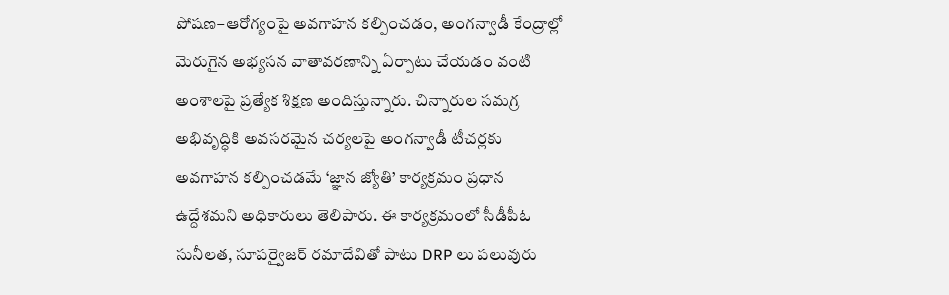పోషణ–ఆరోగ్యంపై అవగాహన కల్పించడం, అంగన్వాడీ కేంద్రాల్లో మెరుగైన అభ్యసన వాతావరణాన్ని ఏర్పాటు చేయడం వంటి అంశాలపై ప్రత్యేక శిక్షణ అందిస్తున్నారు. చిన్నారుల సమగ్ర అభివృద్ధికి అవసరమైన చర్యలపై అంగన్వాడీ టీచర్లకు అవగాహన కల్పించడమే ‘జ్ఞాన జ్యోతి’ కార్యక్రమం ప్రధాన ఉద్దేశమని అధికారులు తెలిపారు. ఈ కార్యక్రమంలో సీడీపీఓ సునీలత, సూపర్వైజర్ రమాదేవితో పాటు DRP లు పలువురు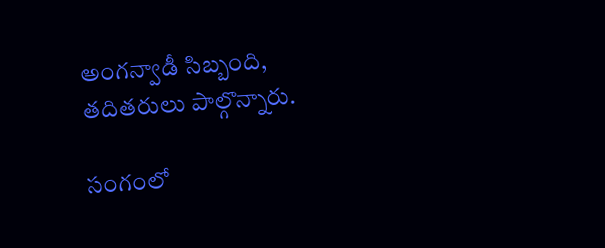అంగన్వాడీ సిబ్బంది, తదితరులు పాల్గొన్నారు.

సంగంలో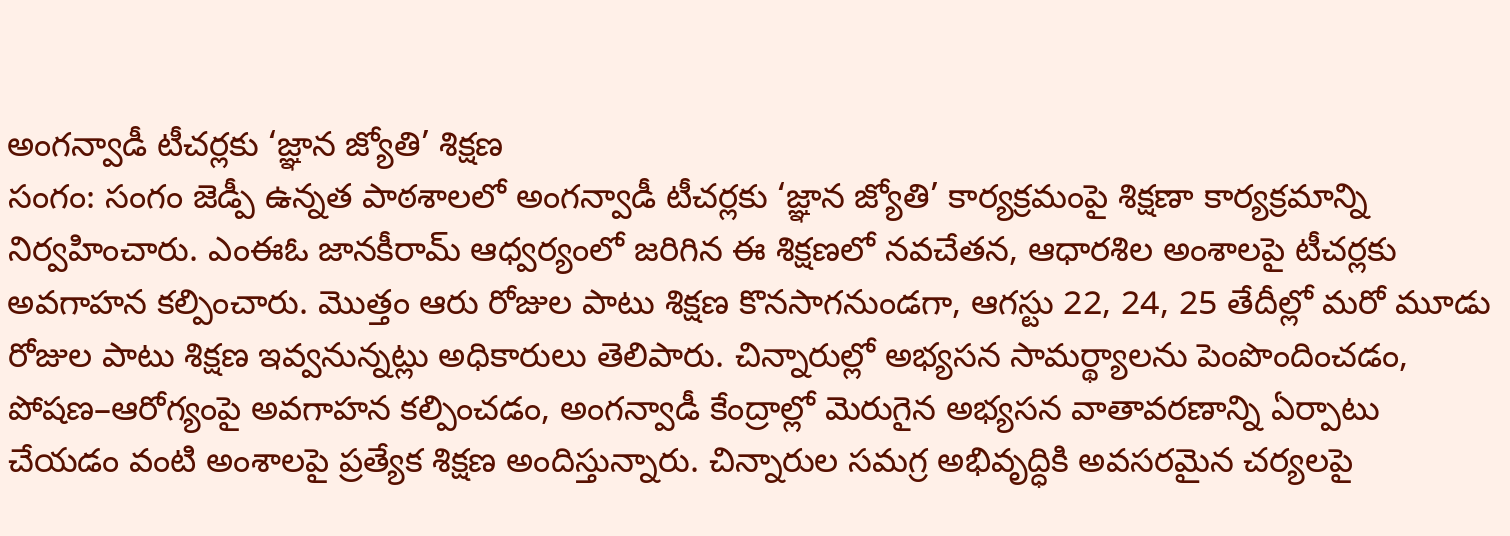అంగన్వాడీ టీచర్లకు ‘జ్ఞాన జ్యోతి’ శిక్షణ
సంగం: సంగం జెడ్పీ ఉన్నత పాఠశాలలో అంగన్వాడీ టీచర్లకు ‘జ్ఞాన జ్యోతి’ కార్యక్రమంపై శిక్షణా కార్యక్రమాన్ని నిర్వహించారు. ఎంఈఓ జానకీరామ్ ఆధ్వర్యంలో జరిగిన ఈ శిక్షణలో నవచేతన, ఆధారశిల అంశాలపై టీచర్లకు అవగాహన కల్పించారు. మొత్తం ఆరు రోజుల పాటు శిక్షణ కొనసాగనుండగా, ఆగస్టు 22, 24, 25 తేదీల్లో మరో మూడు రోజుల పాటు శిక్షణ ఇవ్వనున్నట్లు అధికారులు తెలిపారు. చిన్నారుల్లో అభ్యసన సామర్థ్యాలను పెంపొందించడం, పోషణ–ఆరోగ్యంపై అవగాహన కల్పించడం, అంగన్వాడీ కేంద్రాల్లో మెరుగైన అభ్యసన వాతావరణాన్ని ఏర్పాటు చేయడం వంటి అంశాలపై ప్రత్యేక శిక్షణ అందిస్తున్నారు. చిన్నారుల సమగ్ర అభివృద్ధికి అవసరమైన చర్యలపై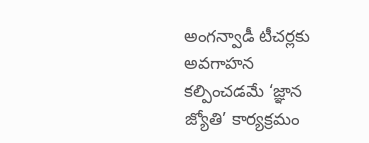అంగన్వాడీ టీచర్లకు అవగాహన కల్పించడమే ‘జ్ఞాన జ్యోతి’ కార్యక్రమం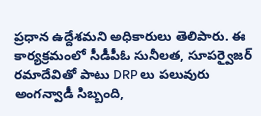ప్రధాన ఉద్దేశమని అధికారులు తెలిపారు. ఈ కార్యక్రమంలో సీడీపీఓ సునీలత, సూపర్వైజర్ రమాదేవితో పాటు DRP లు పలువురు అంగన్వాడీ సిబ్బంది,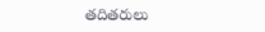తదితరులు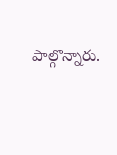పాల్గొన్నారు.